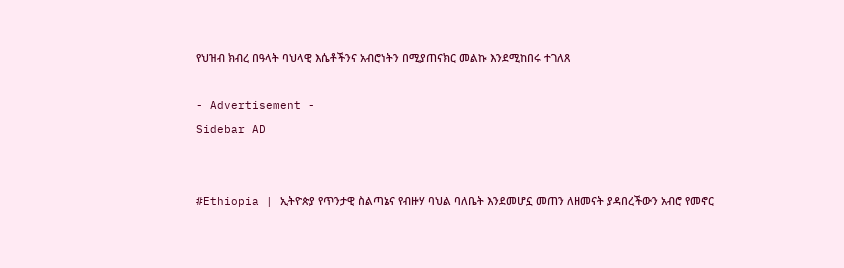የህዝብ ክብረ በዓላት ባህላዊ እሴቶችንና አብሮነትን በሚያጠናክር መልኩ እንደሚከበሩ ተገለጸ

- Advertisement -
Sidebar AD


#Ethiopia | ኢትዮጵያ የጥንታዊ ስልጣኔና የብዙሃ ባህል ባለቤት እንደመሆኗ መጠን ለዘመናት ያዳበረችውን አብሮ የመኖር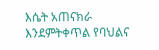እሴት አጠናክራ እንደምትቀጥል የባህልና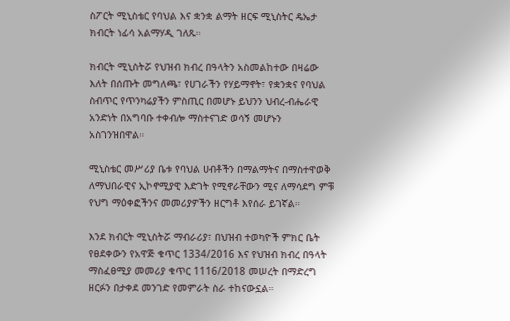ስፖርት ሚኒስቴር የባህል እና ቋንቋ ልማት ዘርፍ ሚኒስትር ዴኤታ ክብርት ነፊሳ አልማሃዲ ገለጹ።

ክብርት ሚኒስትሯ የህዝብ ክብረ በዓላትን አስመልከተው በዛሬው እለት በሰጡት መግለጫ፣ የሀገራችን የሃይማኖት፣ የቋንቋና የባህል ስብጥር የጥንካሬያችን ምስጢር በመሆኑ ይህንን ህብረ-ብሔራዊ አንድነት በአግባቡ ተቀብሎ ማስተናገድ ወሳኝ መሆኑን አስገንዝበዋል።

ሚኒስቴር መሥሪያ ቤቱ የባህል ሀብቶችን በማልማትና በማስተዋወቅ ለማህበራዊና ኢኮኖሚያዊ እድገት የሚኖራቸውን ሚና ለማሳደግ ምቹ የህግ ማዕቀፎችንና መመሪያዎችን ዘርግቶ እየሰራ ይገኛል።

እንደ ክብርት ሚኒስትሯ ማብራሪያ፣ በህዝብ ተወካዮች ምክር ቤት የፀደቀውን የአዋጅ ቁጥር 1334/2016 እና የህዝብ ክብረ በዓላት ማስፈፀሚያ መመሪያ ቁጥር 1116/2018 መሠረት በማድረግ ዘርፉን በታቀደ መንገድ የመምራት ስራ ተከናውኗል።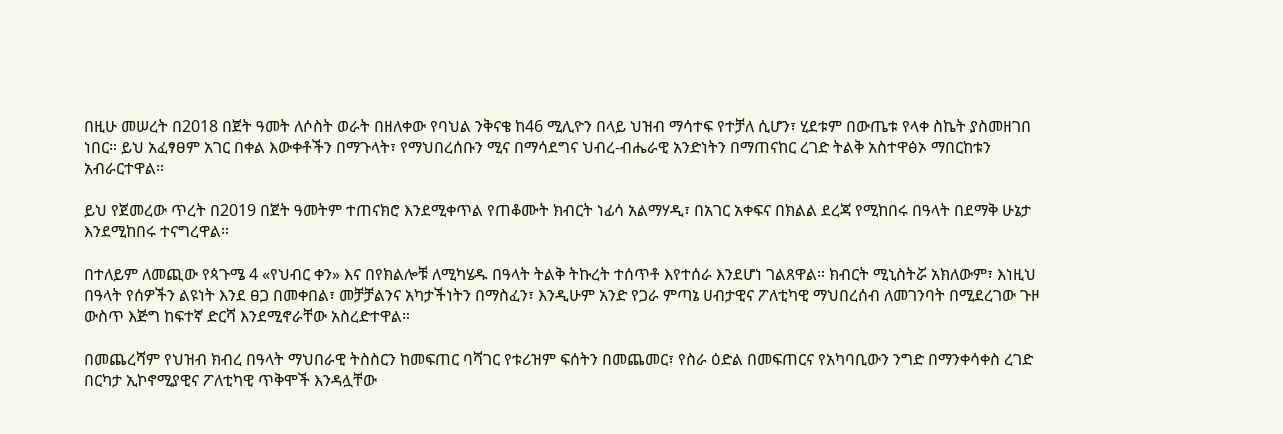በዚሁ መሠረት በ2018 በጀት ዓመት ለሶስት ወራት በዘለቀው የባህል ንቅናቄ ከ46 ሚሊዮን በላይ ህዝብ ማሳተፍ የተቻለ ሲሆን፣ ሂደቱም በውጤቱ የላቀ ስኬት ያስመዘገበ ነበር። ይህ አፈፃፀም አገር በቀል እውቀቶችን በማጉላት፣ የማህበረሰቡን ሚና በማሳደግና ህብረ-ብሔራዊ አንድነትን በማጠናከር ረገድ ትልቅ አስተዋፅኦ ማበርከቱን አብራርተዋል።

ይህ የጀመረው ጥረት በ2019 በጀት ዓመትም ተጠናክሮ እንደሚቀጥል የጠቆሙት ክብርት ነፊሳ አልማሃዲ፣ በአገር አቀፍና በክልል ደረጃ የሚከበሩ በዓላት በደማቅ ሁኔታ እንደሚከበሩ ተናግረዋል።

በተለይም ለመጪው የጳጉሜ 4 «የህብር ቀን» እና በየክልሎቹ ለሚካሄዱ በዓላት ትልቅ ትኩረት ተሰጥቶ እየተሰራ እንደሆነ ገልጸዋል። ክብርት ሚኒስትሯ አክለውም፣ እነዚህ በዓላት የሰዎችን ልዩነት እንደ ፀጋ በመቀበል፣ መቻቻልንና አካታችነትን በማስፈን፣ እንዲሁም አንድ የጋራ ምጣኔ ሀብታዊና ፖለቲካዊ ማህበረሰብ ለመገንባት በሚደረገው ጉዞ ውስጥ እጅግ ከፍተኛ ድርሻ እንደሚኖራቸው አስረድተዋል።

በመጨረሻም የህዝብ ክብረ በዓላት ማህበራዊ ትስስርን ከመፍጠር ባሻገር የቱሪዝም ፍሰትን በመጨመር፣ የስራ ዕድል በመፍጠርና የአካባቢውን ንግድ በማንቀሳቀስ ረገድ በርካታ ኢኮኖሚያዊና ፖለቲካዊ ጥቅሞች እንዳሏቸው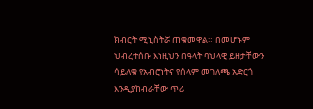ክብርት ሚኒስትሯ ጠቁመዋል። በመሆኑም ህብረተሰቡ እነዚህን በዓላት ባህላዊ ይዘታቸውን ሳይለቁ የአብሮነትና የሰላም መገለጫ አድርጎ እንዲያከብራቸው ጥሪ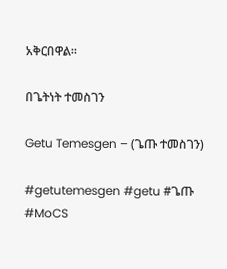አቅርበዋል።

በጌትነት ተመስገን

Getu Temesgen – (ጌጡ ተመስገን)

#getutemesgen #getu #ጌጡ #MoCS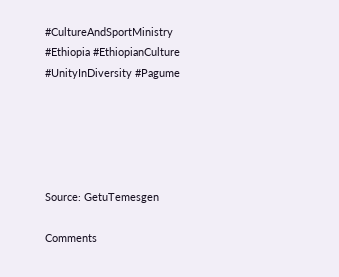#CultureAndSportMinistry #Ethiopia #EthiopianCulture #UnityInDiversity #Pagume





Source: GetuTemesgen

Comments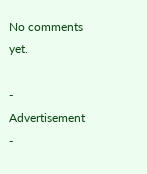No comments yet.

- Advertisement -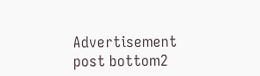Advertisement post bottom2